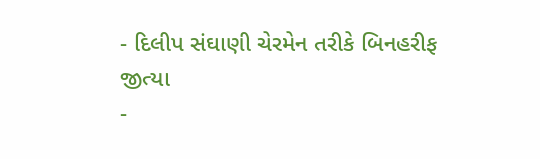- દિલીપ સંઘાણી ચેરમેન તરીકે બિનહરીફ જીત્યા
-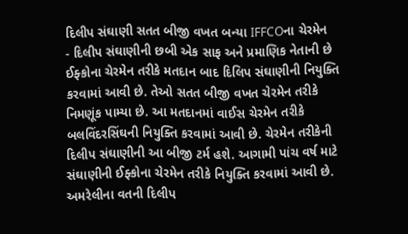દિલીપ સંઘાણી સતત બીજી વખત બન્યા IFFCOના ચેરમેન
- દિલીપ સંઘાણીની છબી એક સાફ અને પ્રમાણિક નેતાની છે
ઈફ્કોના ચેરમેન તરીકે મતદાન બાદ દિલિપ સંઘાણીની નિયુક્તિ કરવામાં આવી છે. તેઓ સતત બીજી વખત ચેરમેન તરીકે નિમણૂંક પામ્યા છે. આ મતદાનમાં વાઈસ ચેરમેન તરીકે બલવિંદરસિંઘની નિયુક્તિ કરવામાં આવી છે. ચેરમેન તરીકેની દિલીપ સંઘાણીની આ બીજી ટર્મ હશે. આગામી પાંચ વર્ષ માટે સંઘાણીની ઈફ્કોના ચેરમેન તરીકે નિયુક્તિ કરવામાં આવી છે. અમરેલીના વતની દિલીપ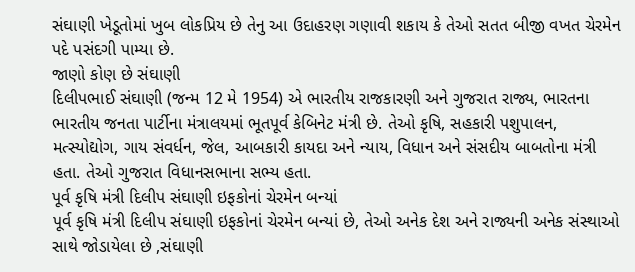સંઘાણી ખેડૂતોમાં ખુબ લોકપ્રિય છે તેનુ આ ઉદાહરણ ગણાવી શકાય કે તેઓ સતત બીજી વખત ચેરમેન પદે પસંદગી પામ્યા છે.
જાણો કોણ છે સંઘાણી
દિલીપભાઈ સંઘાણી (જન્મ 12 મે 1954) એ ભારતીય રાજકારણી અને ગુજરાત રાજ્ય, ભારતના ભારતીય જનતા પાર્ટીના મંત્રાલયમાં ભૂતપૂર્વ કેબિનેટ મંત્રી છે. તેઓ કૃષિ, સહકારી પશુપાલન, મત્સ્યોદ્યોગ, ગાય સંવર્ધન, જેલ, આબકારી કાયદા અને ન્યાય, વિધાન અને સંસદીય બાબતોના મંત્રી હતા. તેઓ ગુજરાત વિધાનસભાના સભ્ય હતા.
પૂર્વ કૃષિ મંત્રી દિલીપ સંઘાણી ઇફકોનાં ચેરમેન બન્યાં
પૂર્વ કૃષિ મંત્રી દિલીપ સંઘાણી ઇફકોનાં ચેરમેન બન્યાં છે, તેઓ અનેક દેશ અને રાજ્યની અનેક સંસ્થાઓ સાથે જોડાયેલા છે ,સંઘાણી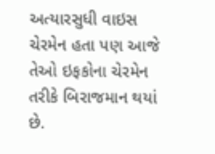અત્યારસુધી વાઇસ ચેરમેન હતા પણ આજે તેઓ ઇફકોના ચેરમેન તરીકે બિરાજમાન થયાં છે.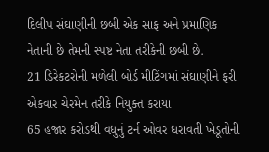દિલીપ સંઘાણીની છબી એક સાફ અને પ્રમાણિક નેતાની છે તેમની સ્પષ્ટ નેતા તરીકેની છબી છે.
21 ડિરેકટરોની મળેલી બોર્ડ મીટિંગમાં સંઘાણીને ફરી એકવાર ચેરમેન તરીકે નિયુક્ત કરાયા
65 હજાર કરોડથી વધુનું ટર્ન ઓવર ધરાવતી ખેડૂતોની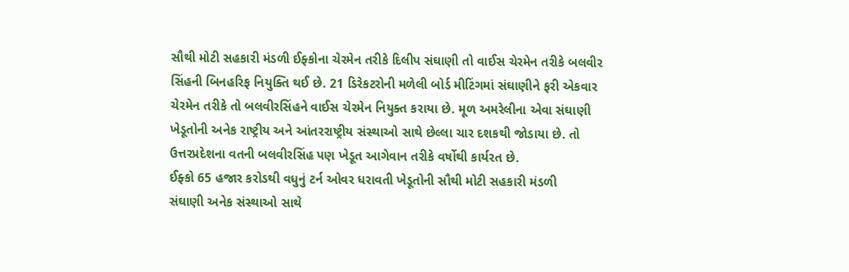સૌથી મોટી સહકારી મંડળી ઈફ્કોના ચેરમેન તરીકે દિલીપ સંઘાણી તો વાઈસ ચેરમેન તરીકે બલવીર સિંહની બિનહરિફ નિયુક્તિ થઈ છે. 21 ડિરેકટરોની મળેલી બોર્ડ મીટિંગમાં સંઘાણીને ફરી એકવાર ચેરમેન તરીકે તો બલવીરસિંહને વાઈસ ચેરમેન નિયુક્ત કરાયા છે. મૂળ અમરેલીના એવા સંઘાણી ખેડૂતોની અનેક રાષ્ટ્રીય અને આંતરરાષ્ટ્રીય સંસ્થાઓ સાથે છેલ્લા ચાર દશકથી જોડાયા છે. તો ઉત્તરપ્રદેશના વતની બલવીરસિંહ પણ ખેડૂત આગેવાન તરીકે વર્ષોથી કાર્યરત છે.
ઈફ્કો 65 હજાર કરોડથી વધુનું ટર્ન ઓવર ધરાવતી ખેડૂતોની સૌથી મોટી સહકારી મંડળી
સંઘાણી અનેક સંસ્થાઓ સાથે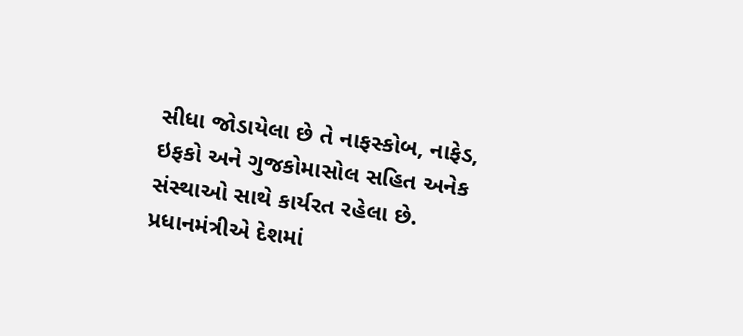સીધા જોડાયેલા છે તે નાફસ્કોબ, નાફેડ, ઇફકો અને ગુજકોમાસોલ સહિત અનેક સંસ્થાઓ સાથે કાર્યરત રહેલા છે. પ્રધાનમંત્રીએ દેશમાં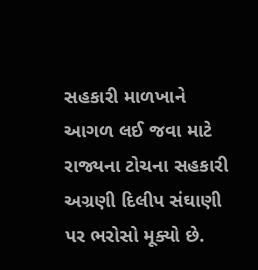સહકારી માળખાને આગળ લઈ જવા માટે રાજ્યના ટોચના સહકારી અગ્રણી દિલીપ સંઘાણી પર ભરોસો મૂક્યો છે.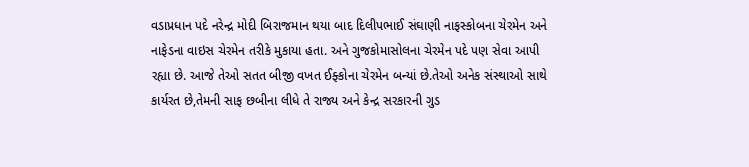વડાપ્રધાન પદે નરેન્દ્ર મોદી બિરાજમાન થયા બાદ દિલીપભાઈ સંઘાણી નાફસ્કોબના ચેરમેન અને નાફેડના વાઇસ ચેરમેન તરીકે મુકાયા હતા. અને ગુજકોમાસોલના ચેરમેન પદે પણ સેવા આપી રહ્યા છે. આજે તેઓ સતત બીજી વખત ઈફ્કોના ચેરમેન બન્યાં છે.તેઓ અનેક સંસ્થાઓ સાથે કાર્યરત છે,તેમની સાફ છબીના લીધે તે રાજ્ય અને કેન્દ્ર સરકારની ગુડ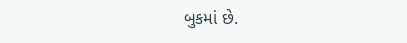બુકમાં છે.